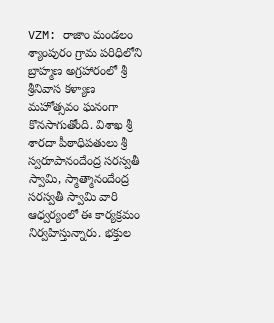VZM: రాజాం మండలం శ్యాంపురం గ్రామ పరిధిలోని బ్రాహ్మణ అగ్రహారంలో శ్రీ శ్రీనివాస కళ్యాణ మహోత్సవం ఘనంగా కొనసాగుతోంది. విశాఖ శ్రీ శారదా పీఠాధిపతులు శ్రీ స్వరూపానందేంద్ర సరస్వతీ స్వామి, స్మాత్మానందేంద్ర సరస్వతీ స్వామి వారి ఆధ్వర్యంలో ఈ కార్యక్రమం నిర్వహిస్తున్నారు. భక్తుల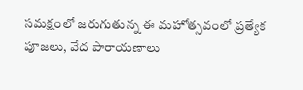సమక్షంలో జరుగుతున్న ఈ మహోత్సవంలో ప్రత్యేక పూజలు, వేద పారాయణాలు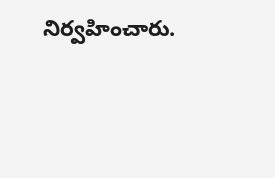నిర్వహించారు.